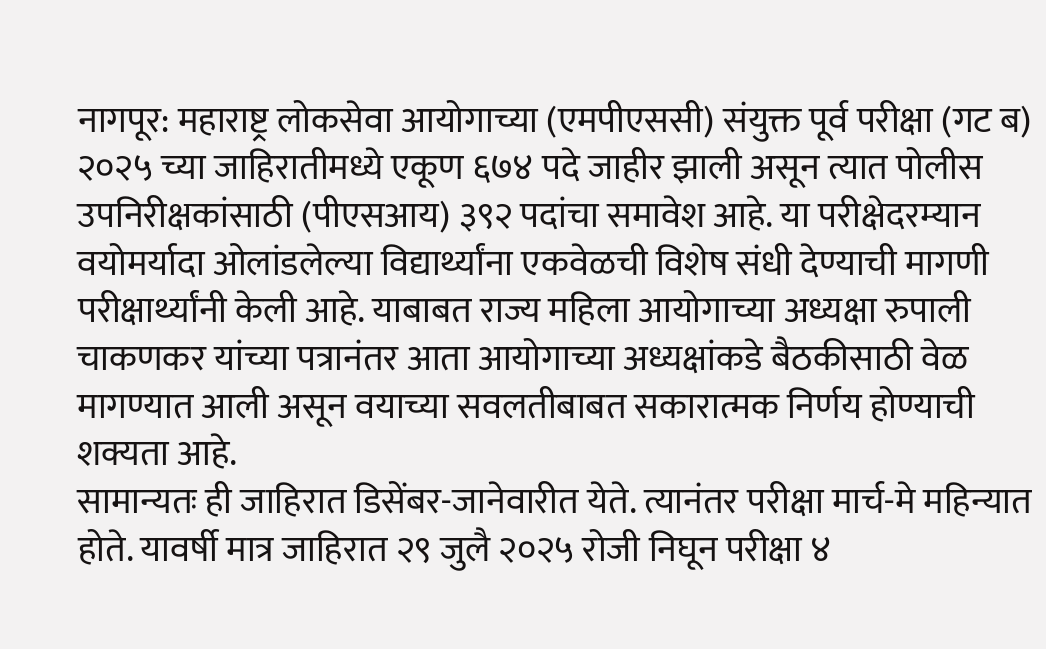नागपूर: महाराष्ट्र लोकसेवा आयोगाच्या (एमपीएससी) संयुक्त पूर्व परीक्षा (गट ब) २०२५ च्या जाहिरातीमध्ये एकूण ६७४ पदे जाहीर झाली असून त्यात पोलीस उपनिरीक्षकांसाठी (पीएसआय) ३९२ पदांचा समावेश आहे. या परीक्षेदरम्यान वयोमर्यादा ओलांडलेल्या विद्यार्थ्यांना एकवेळची विशेष संधी देण्याची मागणी परीक्षार्थ्यांनी केली आहे. याबाबत राज्य महिला आयोगाच्या अध्यक्षा रुपाली चाकणकर यांच्या पत्रानंतर आता आयोगाच्या अध्यक्षांकडे बैठकीसाठी वेळ मागण्यात आली असून वयाच्या सवलतीबाबत सकारात्मक निर्णय होण्याची शक्यता आहे.
सामान्यतः ही जाहिरात डिसेंबर-जानेवारीत येते. त्यानंतर परीक्षा मार्च-मे महिन्यात होते. यावर्षी मात्र जाहिरात २९ जुलै २०२५ रोजी निघून परीक्षा ४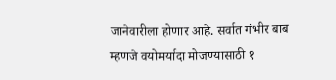जानेवारीला होणार आहे. सर्वात गंभीर बाब म्हणजे वयोमर्यादा मोजण्यासाठी १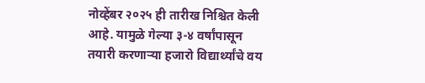नोव्हेंबर २०२५ ही तारीख निश्चित केली आहे. यामुळे गेल्या ३-४ वर्षांपासून तयारी करणाऱ्या हजारो विद्यार्थ्यांचे वय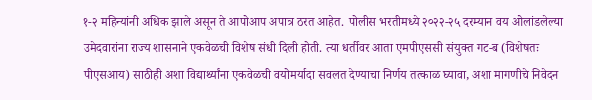१-२ महिन्यांनी अधिक झाले असून ते आपोआप अपात्र ठरत आहेत. पोलीस भरतीमध्ये २०२२-२५ दरम्यान वय ओलांडलेल्या उमेदवारांना राज्य शासनाने एकवेळची विशेष संधी दिली होती. त्या धर्तीवर आता एमपीएससी संयुक्त गट-ब (विशेषतः पीएसआय) साठीही अशा विद्यार्थ्यांना एकवेळची वयोमर्यादा सवलत देण्याचा निर्णय तत्काळ घ्यावा, अशा मागणीचे निवेदन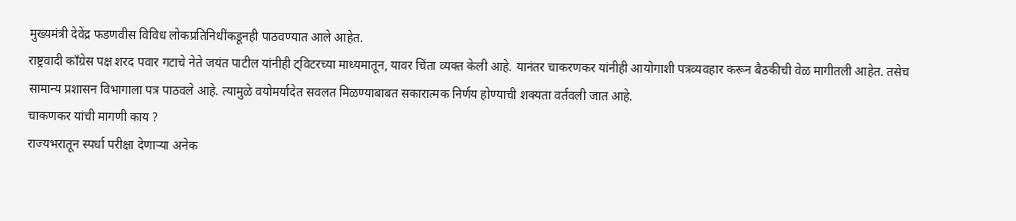मुख्यमंत्री देवेंद्र फडणवीस विविध लोकप्रतिनिधींकडूनही पाठवण्यात आले आहेत.
राष्ट्रवादी काँग्रेस पक्ष शरद पवार गटाचे नेते जयंत पाटील यांनीही ट्विटरच्या माध्यमातून, यावर चिंता व्यक्त केली आहे. यानंतर चाकरणकर यांनीही आयोगाशी पत्रव्यवहार करून बैठकीची वेळ मागीतली आहेत. तसेच सामान्य प्रशासन विभागाला पत्र पाठवले आहे. त्यामुळे वयोमर्यादेत सवलत मिळण्याबाबत सकारात्मक निर्णय होण्याची शक्यता वर्तवली जात आहे.
चाकणकर यांची मागणी काय ?
राज्यभरातून स्पर्धा परीक्षा देणाऱ्या अनेक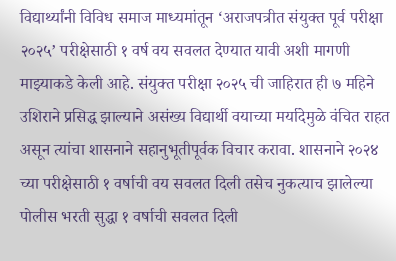विद्यार्थ्यांनी विविध समाज माध्यमांतून ‘अराजपत्रीत संयुक्त पूर्व परीक्षा २०२५’ परीक्षेसाठी १ वर्ष वय सवलत देण्यात यावी अशी मागणी माझ्याकडे केली आहे. संयुक्त परीक्षा २०२५ ची जाहिरात ही ७ महिने उशिराने प्रसिद्ध झाल्याने असंख्य विद्यार्थी वयाच्या मर्यादेमुळे वंचित राहत असून त्यांचा शासनाने सहानुभूतीपूर्वक विचार करावा. शासनाने २०२४ च्या परीक्षेसाठी १ वर्षाची वय सवलत दिली तसेच नुकत्याच झालेल्या पोलीस भरती सुद्धा १ वर्षाची सवलत दिली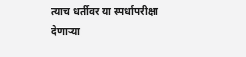त्याच धर्तीवर या स्पर्धापरीक्षा देणाऱ्या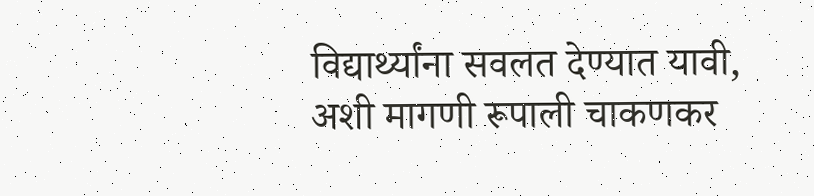विद्यार्थ्यांना सवलत देण्यात यावी, अशी मागणी रूपाली चाकणकर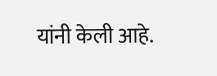यांनी केली आहे.